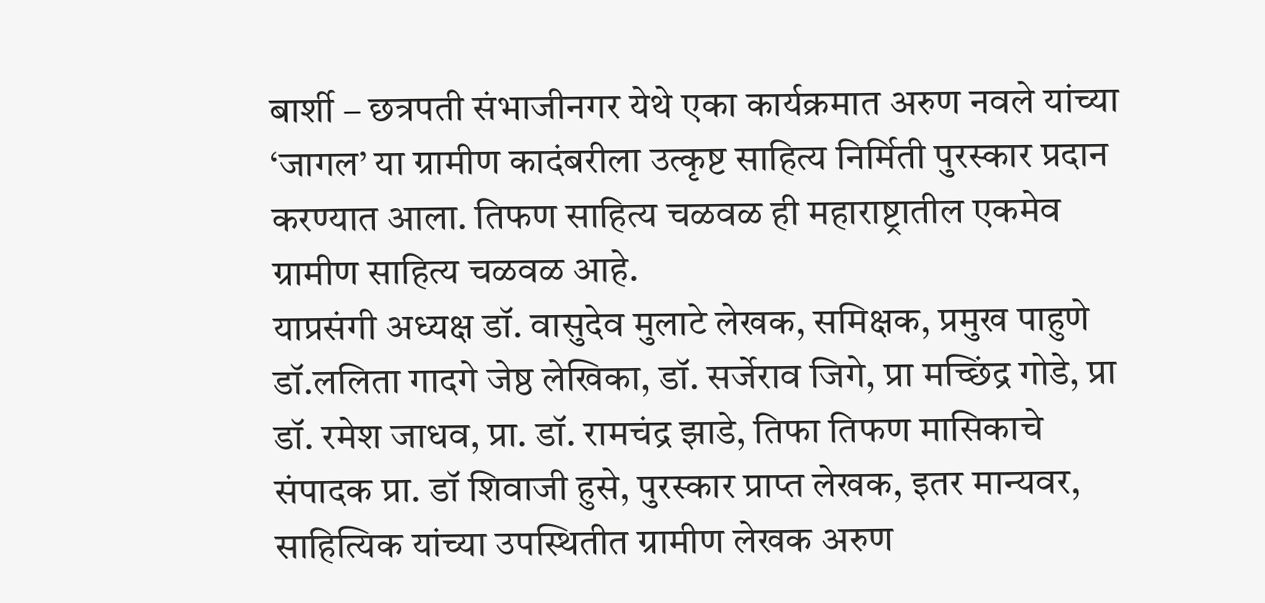बार्शी – छत्रपती संभाजीनगर येथे एका कार्यक्रमात अरुण नवले यांच्या ‘जागल’ या ग्रामीण कादंबरीला उत्कृष्ट साहित्य निर्मिती पुरस्कार प्रदान करण्यात आला. तिफण साहित्य चळवळ ही महाराष्ट्रातील एकमेव ग्रामीण साहित्य चळवळ आहे.
याप्रसंगी अध्यक्ष डॉ. वासुदेव मुलाटे लेखक, समिक्षक, प्रमुख पाहुणे डॉ.ललिता गादगे जेष्ठ लेखिका, डॉ. सर्जेराव जिगे, प्रा मच्छिंद्र गोडे, प्रा डॉ. रमेश जाधव, प्रा. डॉ. रामचंद्र झाडे, तिफा तिफण मासिकाचे संपादक प्रा. डॉ शिवाजी हुसे, पुरस्कार प्राप्त लेखक, इतर मान्यवर, साहित्यिक यांच्या उपस्थितीत ग्रामीण लेखक अरुण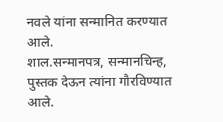नवले यांना सन्मानित करण्यात आले.
शाल.सन्मानपत्र, सन्मानचिन्ह, पुस्तक देऊन त्यांना गौरविण्यात आले.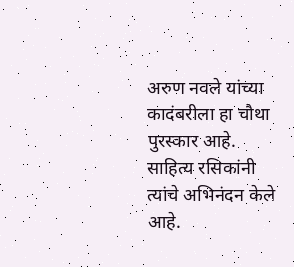अरुण नवले यांच्या कादंबरीला हा चौथा पुरस्कार आहे. साहित्य रसिकांनी त्यांचे अभिनंदन केले आहे.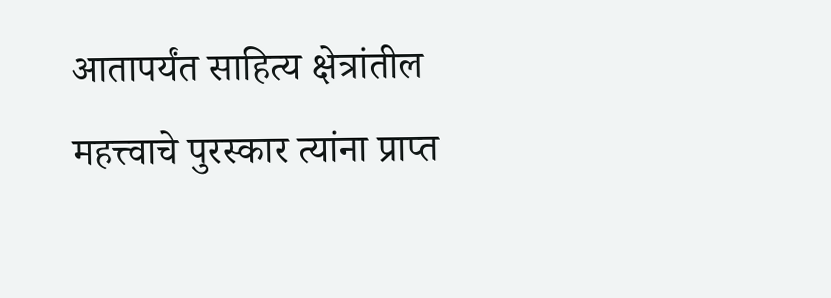आतापर्यंत साहित्य क्षेत्रांतील महत्त्वाचे पुरस्कार त्यांना प्राप्त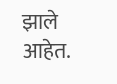झाले आहेत.